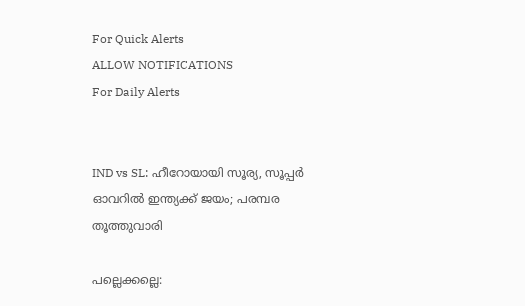For Quick Alerts
ALLOW NOTIFICATIONS
For Daily Alerts


IND vs SL: ഹീറോയായി സൂര്യ, സൂപ്പര്‍ ഓവറില്‍ ഇന്ത്യക്ക് ജയം; പരമ്പര തൂത്തുവാരി

പല്ലെക്കല്ലെ: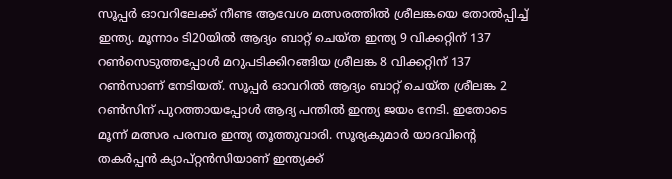സൂപ്പര്‍ ഓവറിലേക്ക് നീണ്ട ആവേശ മത്സരത്തില്‍ ശ്രീലങ്കയെ തോല്‍പ്പിച്ച് ഇന്ത്യ. മൂന്നാം ടി20യില്‍ ആദ്യം ബാറ്റ് ചെയ്ത ഇന്ത്യ 9 വിക്കറ്റിന് 137 റണ്‍സെടുത്തപ്പോള്‍ മറുപടിക്കിറങ്ങിയ ശ്രീലങ്ക 8 വിക്കറ്റിന് 137 റണ്‍സാണ് നേടിയത്. സൂപ്പര്‍ ഓവറില്‍ ആദ്യം ബാറ്റ് ചെയ്ത ശ്രീലങ്ക 2 റണ്‍സിന് പുറത്തായപ്പോള്‍ ആദ്യ പന്തില്‍ ഇന്ത്യ ജയം നേടി. ഇതോടെ മൂന്ന് മത്സര പരമ്പര ഇന്ത്യ തൂത്തുവാരി. സൂര്യകുമാര്‍ യാദവിന്റെ തകര്‍പ്പന്‍ ക്യാപ്റ്റന്‍സിയാണ് ഇന്ത്യക്ക്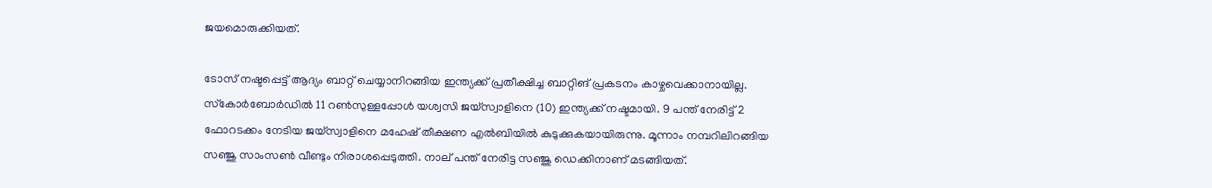ജയമൊരുക്കിയത്.

ടോസ് നഷ്ടപ്പെട്ട് ആദ്യം ബാറ്റ് ചെയ്യാനിറങ്ങിയ ഇന്ത്യക്ക് പ്രതീക്ഷിച്ച ബാറ്റിങ് പ്രകടനം കാഴ്ചവെക്കാനായില്ല. സ്‌കോര്‍ബോര്‍ഡില്‍ 11 റണ്‍സുള്ളപ്പോള്‍ യശ്വസി ജയ്‌സ്വാളിനെ (10) ഇന്ത്യക്ക് നഷ്ടമായി. 9 പന്ത് നേരിട്ട് 2 ഫോറടക്കം നേടിയ ജയ്‌സ്വാളിനെ മഹേഷ് തീക്ഷണ എല്‍ബിയില്‍ കുടുക്കുകയായിരുന്നു. മൂന്നാം നമ്പറിലിറങ്ങിയ സഞ്ജു സാംസണ്‍ വീണ്ടും നിരാശപ്പെടുത്തി. നാല് പന്ത് നേരിട്ട സഞ്ജു ഡെക്കിനാണ് മടങ്ങിയത്.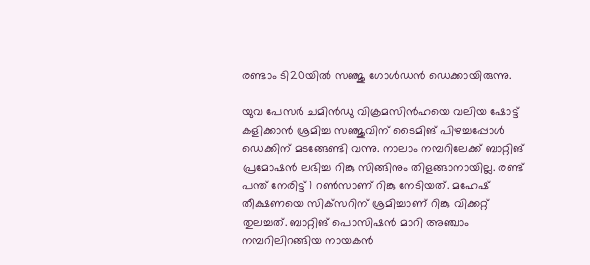രണ്ടാം ടി20യില്‍ സഞ്ജു ഗോള്‍ഡന്‍ ഡെക്കായിരുന്നു.

യുവ പേസര്‍ ചമിന്‍ഡു വിക്രമസിന്‍ഹയെ വലിയ ഷോട്ട് കളിക്കാന്‍ ശ്രമിച്ച സഞ്ജുവിന് ടൈമിങ് പിഴച്ചപ്പോള്‍ ഡെക്കിന് മടങ്ങേണ്ടി വന്നു. നാലാം നമ്പറിലേക്ക് ബാറ്റിങ് പ്രമോഷന്‍ ലഭിച്ച റിങ്കു സിങ്ങിനും തിളങ്ങാനായില്ല. രണ്ട് പന്ത് നേരിട്ട് 1 റണ്‍സാണ് റിങ്കു നേടിയത്. മഹേഷ് തീക്ഷണയെ സിക്‌സറിന് ശ്രമിച്ചാണ് റിങ്കു വിക്കറ്റ് തുലച്ചത്. ബാറ്റിങ് പൊസിഷന്‍ മാറി അഞ്ചാം നമ്പറിലിറങ്ങിയ നായകന്‍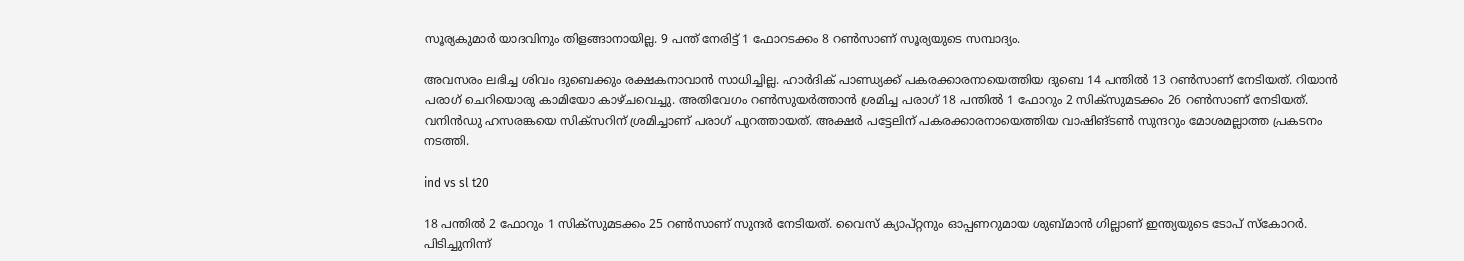സൂര്യകുമാര്‍ യാദവിനും തിളങ്ങാനായില്ല. 9 പന്ത് നേരിട്ട് 1 ഫോറടക്കം 8 റണ്‍സാണ് സൂര്യയുടെ സമ്പാദ്യം.

അവസരം ലഭിച്ച ശിവം ദുബെക്കും രക്ഷകനാവാന്‍ സാധിച്ചില്ല. ഹാര്‍ദിക് പാണ്ഡ്യക്ക് പകരക്കാരനായെത്തിയ ദുബെ 14 പന്തില്‍ 13 റണ്‍സാണ് നേടിയത്. റിയാന്‍ പരാഗ് ചെറിയൊരു കാമിയോ കാഴ്ചവെച്ചു. അതിവേഗം റണ്‍സുയര്‍ത്താന്‍ ശ്രമിച്ച പരാഗ് 18 പന്തില്‍ 1 ഫോറും 2 സിക്‌സുമടക്കം 26 റണ്‍സാണ് നേടിയത്. വനിന്‍ഡു ഹസരങ്കയെ സിക്‌സറിന് ശ്രമിച്ചാണ് പരാഗ് പുറത്തായത്. അക്ഷര്‍ പട്ടേലിന് പകരക്കാരനായെത്തിയ വാഷിങ്ടണ്‍ സുന്ദറും മോശമല്ലാത്ത പ്രകടനം നടത്തി.

ind vs sl t20

18 പന്തില്‍ 2 ഫോറും 1 സിക്‌സുമടക്കം 25 റണ്‍സാണ് സുന്ദര്‍ നേടിയത്. വൈസ് ക്യാപ്റ്റനും ഓപ്പണറുമായ ശുബ്മാന്‍ ഗില്ലാണ് ഇന്ത്യയുടെ ടോപ് സ്‌കോറര്‍. പിടിച്ചുനിന്ന്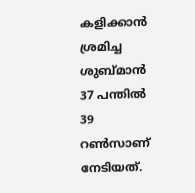കളിക്കാന്‍ ശ്രമിച്ച ശുബ്മാന്‍ 37 പന്തില്‍ 39 റണ്‍സാണ് നേടിയത്.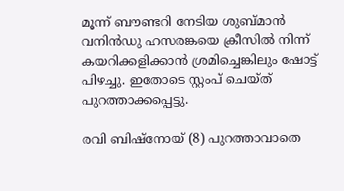മൂന്ന് ബൗണ്ടറി നേടിയ ശുബ്മാന്‍ വനിന്‍ഡു ഹസരങ്കയെ ക്രീസില്‍ നിന്ന് കയറിക്കളിക്കാന്‍ ശ്രമിച്ചെങ്കിലും ഷോട്ട് പിഴച്ചു. ഇതോടെ സ്റ്റംപ് ചെയ്ത് പുറത്താക്കപ്പെട്ടു.

രവി ബിഷ്‌നോയ് (8) പുറത്താവാതെ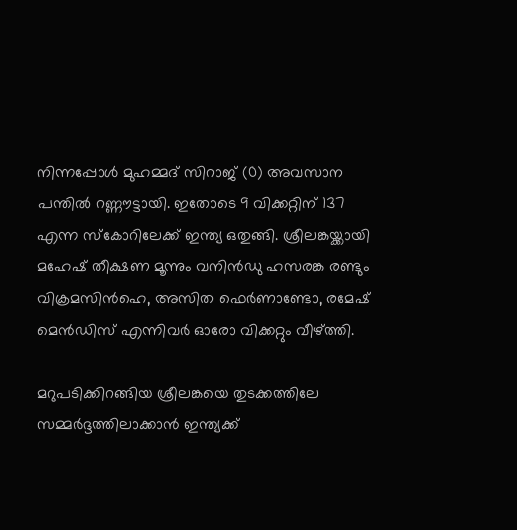നിന്നപ്പോള്‍ മുഹമ്മദ് സിറാജ് (0) അവസാന പന്തില്‍ റണ്ണൗട്ടായി. ഇതോടെ 9 വിക്കറ്റിന് 137 എന്ന സ്‌കോറിലേക്ക് ഇന്ത്യ ഒതുങ്ങി. ശ്രീലങ്കയ്ക്കായി മഹേഷ് തീക്ഷണ മൂന്നും വനിന്‍ഡു ഹസരങ്ക രണ്ടും വിക്രമസിന്‍ഹെ, അസിത ഫെര്‍ണാണ്ടോ, രമേഷ് മെന്‍ഡിസ് എന്നിവര്‍ ഓരോ വിക്കറ്റും വീഴ്ത്തി.

മറുപടിക്കിറങ്ങിയ ശ്രീലങ്കയെ തുടക്കത്തിലേ സമ്മര്‍ദ്ദത്തിലാക്കാന്‍ ഇന്ത്യക്ക്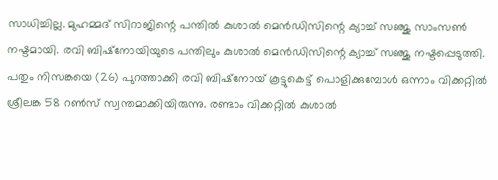സാധിച്ചില്ല. മുഹമ്മദ് സിറാജിന്റെ പന്തില്‍ കുശാല്‍ മെന്‍ഡിസിന്റെ ക്യാച്ച് സഞ്ജു സാംസണ്‍ നഷ്ടമായി. രവി ബിഷ്‌നോയിയുടെ പന്തിലും കുശാല്‍ മെന്‍ഡിസിന്റെ ക്യാച്ച് സഞ്ജു നഷ്ടപ്പെടുത്തി. പതും നിസങ്കയെ (26) പുറത്താക്കി രവി ബിഷ്‌നോയ് കൂട്ടുകെട്ട് പൊളിക്കുമ്പോള്‍ ഒന്നാം വിക്കറ്റില്‍ ശ്രീലങ്ക 58 റണ്‍സ് സ്വന്തമാക്കിയിരുന്നു. രണ്ടാം വിക്കറ്റില്‍ കുശാല്‍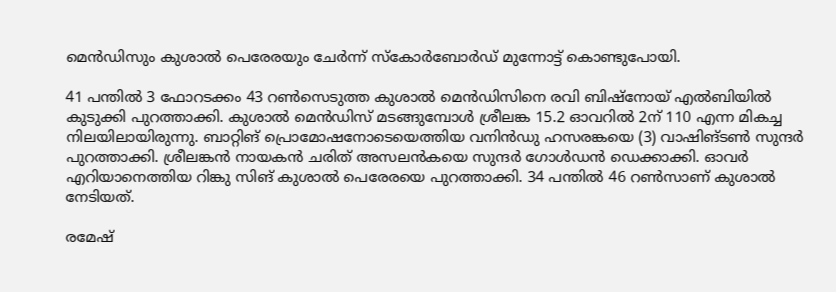മെന്‍ഡിസും കുശാല്‍ പെരേരയും ചേര്‍ന്ന് സ്‌കോര്‍ബോര്‍ഡ് മുന്നോട്ട് കൊണ്ടുപോയി.

41 പന്തില്‍ 3 ഫോറടക്കം 43 റണ്‍സെടുത്ത കുശാല്‍ മെന്‍ഡിസിനെ രവി ബിഷ്‌നോയ് എല്‍ബിയില്‍ കുടുക്കി പുറത്താക്കി. കുശാല്‍ മെന്‍ഡിസ് മടങ്ങുമ്പോള്‍ ശ്രീലങ്ക 15.2 ഓവറില്‍ 2ന് 110 എന്ന മികച്ച നിലയിലായിരുന്നു. ബാറ്റിങ് പ്രൊമോഷനോടെയെത്തിയ വനിന്‍ഡു ഹസരങ്കയെ (3) വാഷിങ്ടണ്‍ സുന്ദര്‍ പുറത്താക്കി. ശ്രീലങ്കന്‍ നായകന്‍ ചരിത് അസലന്‍കയെ സുന്ദര്‍ ഗോള്‍ഡന്‍ ഡെക്കാക്കി. ഓവര്‍ എറിയാനെത്തിയ റിങ്കു സിങ് കുശാല്‍ പെരേരയെ പുറത്താക്കി. 34 പന്തില്‍ 46 റണ്‍സാണ് കുശാല്‍ നേടിയത്.

രമേഷ്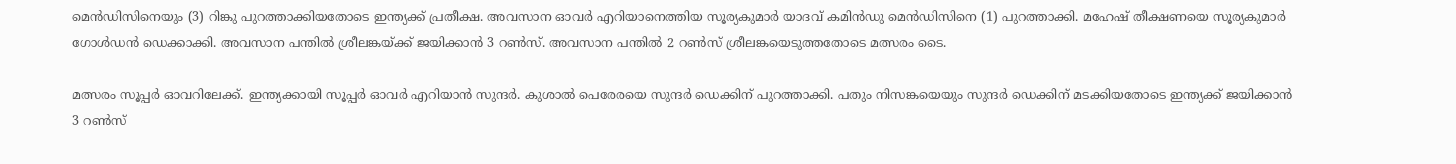മെന്‍ഡിസിനെയും (3) റിങ്കു പുറത്താക്കിയതോടെ ഇന്ത്യക്ക് പ്രതീക്ഷ. അവസാന ഓവര്‍ എറിയാനെത്തിയ സൂര്യകുമാര്‍ യാദവ് കമിന്‍ഡു മെന്‍ഡിസിനെ (1) പുറത്താക്കി. മഹേഷ് തീക്ഷണയെ സൂര്യകുമാര്‍ ഗോള്‍ഡന്‍ ഡെക്കാക്കി. അവസാന പന്തില്‍ ശ്രീലങ്കയ്ക്ക് ജയിക്കാന്‍ 3 റണ്‍സ്. അവസാന പന്തില്‍ 2 റണ്‍സ് ശ്രീലങ്കയെടുത്തതോടെ മത്സരം ടൈ.

മത്സരം സൂപ്പര്‍ ഓവറിലേക്ക്. ഇന്ത്യക്കായി സൂപ്പര്‍ ഓവര്‍ എറിയാന്‍ സുന്ദര്‍. കുശാല്‍ പെരേരയെ സുന്ദര്‍ ഡെക്കിന് പുറത്താക്കി. പതും നിസങ്കയെയും സുന്ദര്‍ ഡെക്കിന് മടക്കിയതോടെ ഇന്ത്യക്ക് ജയിക്കാന്‍ 3 റണ്‍സ്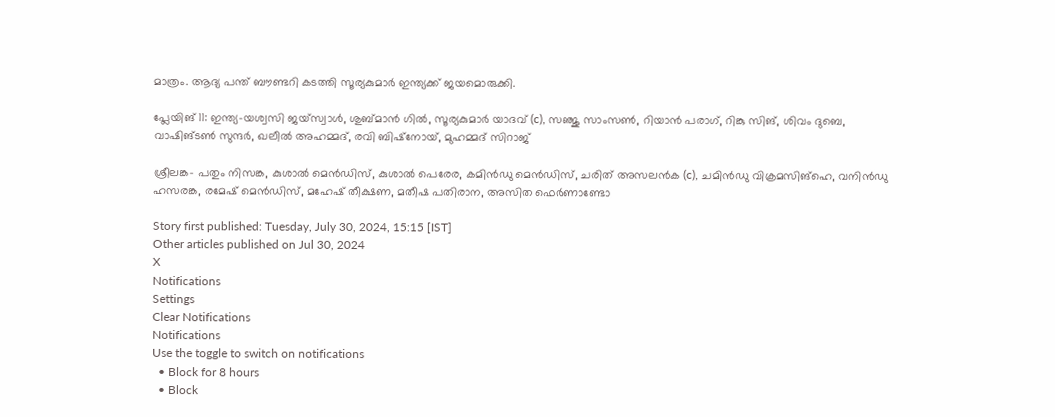മാത്രം. ആദ്യ പന്ത് ബൗണ്ടറി കടത്തി സൂര്യകുമാര്‍ ഇന്ത്യക്ക് ജയമൊരുക്കി.

പ്ലേയിങ് 11: ഇന്ത്യ-യശ്വസി ജയ്‌സ്വാള്‍, ശുബ്മാന്‍ ഗില്‍, സൂര്യകുമാര്‍ യാദവ് (c), സഞ്ജു സാംസണ്‍, റിയാന്‍ പരാഗ്, റിങ്കു സിങ്, ശിവം ദുബെ, വാഷിങ്ടണ്‍ സുന്ദര്‍, ഖലീല്‍ അഹമ്മദ്, രവി ബിഷ്‌നോയ്, മുഹമ്മദ് സിറാജ്

ശ്രീലങ്ക- പതും നിസങ്ക, കുശാല്‍ മെന്‍ഡിസ്, കുശാല്‍ പെരേര, കമിന്‍ഡു മെന്‍ഡിസ്, ചരിത് അസലന്‍ക (c), ചമിന്‍ഡു വിക്രമസിങ്‌ഹെ, വനിന്‍ഡു ഹസരങ്ക, രമേഷ് മെന്‍ഡിസ്, മഹേഷ് തീക്ഷണ, മതീഷ പതിരാന, അസിത ഫെര്‍ണാണ്ടോ

Story first published: Tuesday, July 30, 2024, 15:15 [IST]
Other articles published on Jul 30, 2024
X
Notifications
Settings
Clear Notifications
Notifications
Use the toggle to switch on notifications
  • Block for 8 hours
  • Block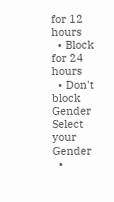for 12 hours
  • Block for 24 hours
  • Don't block
Gender
Select your Gender
  •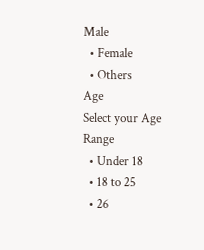Male
  • Female
  • Others
Age
Select your Age Range
  • Under 18
  • 18 to 25
  • 26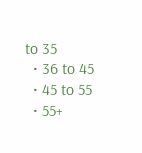to 35
  • 36 to 45
  • 45 to 55
  • 55+